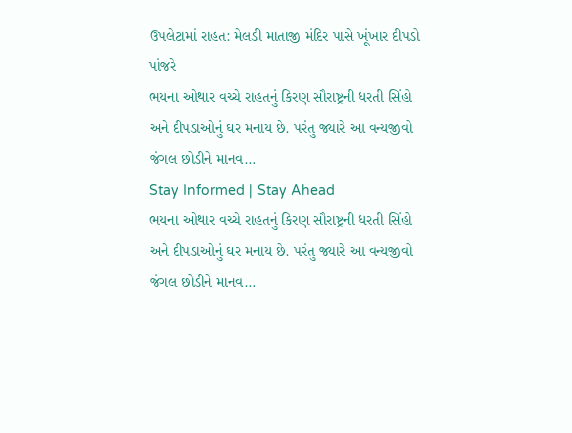ઉપલેટામાં રાહત: મેલડી માતાજી મંદિર પાસે ખૂંખાર દીપડો પાંજરે
ભયના ઓથાર વચ્ચે રાહતનું કિરણ સૌરાષ્ટ્રની ધરતી સિંહો અને દીપડાઓનું ઘર મનાય છે. પરંતુ જ્યારે આ વન્યજીવો જંગલ છોડીને માનવ…
Stay Informed | Stay Ahead
ભયના ઓથાર વચ્ચે રાહતનું કિરણ સૌરાષ્ટ્રની ધરતી સિંહો અને દીપડાઓનું ઘર મનાય છે. પરંતુ જ્યારે આ વન્યજીવો જંગલ છોડીને માનવ…